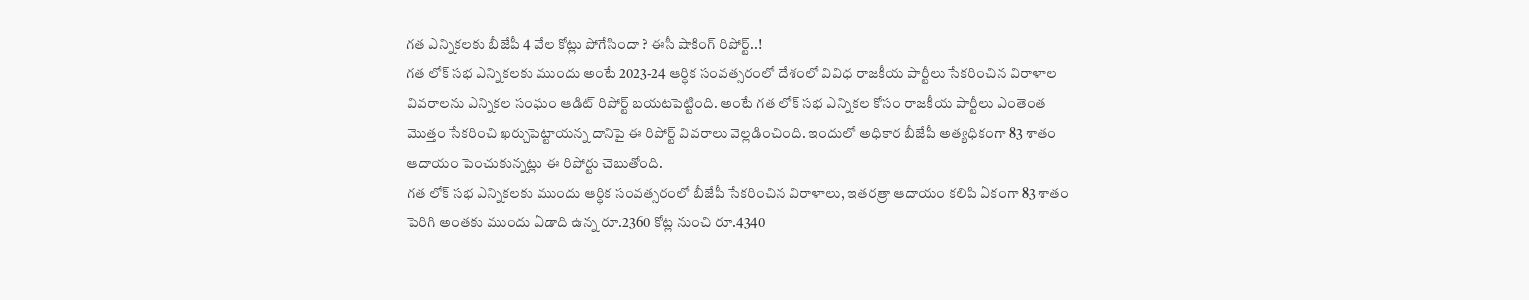గత ఎన్నికలకు బీజేపీ 4 వేల కోట్లు పోగేసిందా ? ఈసీ షాకింగ్ రిపోర్ట్..!
గత లోక్ సభ ఎన్నికలకు ముందు అంటే 2023-24 ఆర్ధిక సంవత్సరంలో దేశంలో వివిధ రాజకీయ పార్టీలు సేకరించిన విరాళాల వివరాలను ఎన్నికల సంఘం ఆడిట్ రిపోర్ట్ బయటపెట్టింది. అంటే గత లోక్ సభ ఎన్నికల కోసం రాజకీయ పార్టీలు ఎంతెంత మొత్తం సేకరించి ఖర్చుపెట్టాయన్న దానిపై ఈ రిపోర్ట్ వివరాలు వెల్లడించింది. ఇందులో అధికార బీజేపీ అత్యధికంగా 83 శాతం ఆదాయం పెంచుకున్నట్లు ఈ రిపోర్టు చెబుతోంది.
గత లోక్ సభ ఎన్నికలకు ముందు ఆర్ధిక సంవత్సరంలో బీజేపీ సేకరించిన విరాళాలు, ఇతరత్రా ఆదాయం కలిపి ఏకంగా 83 శాతం పెరిగి అంతకు ముందు ఏడాది ఉన్న రూ.2360 కోట్ల నుంచి రూ.4340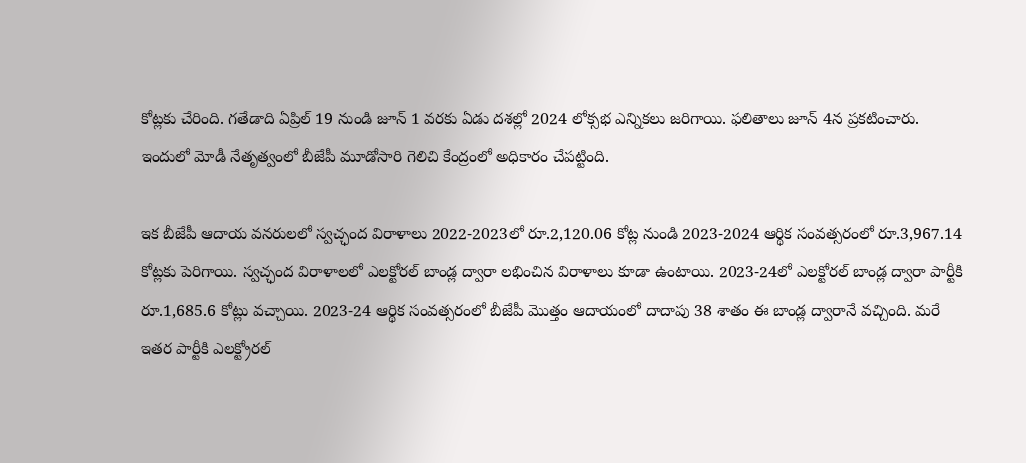కోట్లకు చేరింది. గతేడాది ఏప్రిల్ 19 నుండి జూన్ 1 వరకు ఏడు దశల్లో 2024 లోక్సభ ఎన్నికలు జరిగాయి. ఫలితాలు జూన్ 4న ప్రకటించారు. ఇందులో మోడీ నేతృత్వంలో బీజేపీ మూడోసారి గెలిచి కేంద్రంలో అధికారం చేపట్టింది.

ఇక బీజేపీ ఆదాయ వనరులలో స్వచ్ఛంద విరాళాలు 2022-2023లో రూ.2,120.06 కోట్ల నుండి 2023-2024 ఆర్థిక సంవత్సరంలో రూ.3,967.14 కోట్లకు పెరిగాయి. స్వచ్ఛంద విరాళాలలో ఎలక్టోరల్ బాండ్ల ద్వారా లభించిన విరాళాలు కూడా ఉంటాయి. 2023-24లో ఎలక్టోరల్ బాండ్ల ద్వారా పార్టీకి రూ.1,685.6 కోట్లు వచ్చాయి. 2023-24 ఆర్థిక సంవత్సరంలో బీజేపీ మొత్తం ఆదాయంలో దాదాపు 38 శాతం ఈ బాండ్ల ద్వారానే వచ్చింది. మరే ఇతర పార్టీకి ఎలక్ట్రోరల్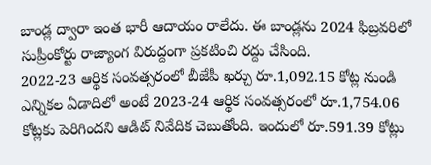బాండ్ల ద్వారా ఇంత భారీ ఆదాయం రాలేదు. ఈ బాండ్లను 2024 ఫిబ్రవరిలో సుప్రీంకోర్టు రాజ్యాంగ విరుద్దంగా ప్రకటించి రద్దు చేసింది.
2022-23 ఆర్థిక సంవత్సరంలో బీజేపీ ఖర్చు రూ.1,092.15 కోట్ల నుండి ఎన్నికల ఏడాదిలో అంటే 2023-24 ఆర్థిక సంవత్సరంలో రూ.1,754.06 కోట్లకు పెరిగిందని ఆడిట్ నివేదిక చెబుతోంది. ఇందులో రూ.591.39 కోట్లు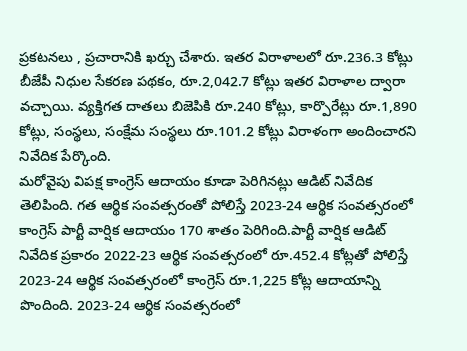ప్రకటనలు , ప్రచారానికి ఖర్చు చేశారు. ఇతర విరాళాలలో రూ.236.3 కోట్లు బీజేపీ నిధుల సేకరణ పథకం, రూ.2,042.7 కోట్లు ఇతర విరాళాల ద్వారా వచ్చాయి. వ్యక్తిగత దాతలు బిజెపికి రూ.240 కోట్లు, కార్పొరేట్లు రూ.1,890 కోట్లు, సంస్థలు, సంక్షేమ సంస్థలు రూ.101.2 కోట్లు విరాళంగా అందించారని నివేదిక పేర్కొంది.
మరోవైపు విపక్ష కాంగ్రెస్ ఆదాయం కూడా పెరిగినట్లు ఆడిట్ నివేదిక తెలిపింది. గత ఆర్థిక సంవత్సరంతో పోలిస్తే 2023-24 ఆర్థిక సంవత్సరంలో కాంగ్రెస్ పార్టీ వార్షిక ఆదాయం 170 శాతం పెరిగింది.పార్టీ వార్షిక ఆడిట్ నివేదిక ప్రకారం 2022-23 ఆర్థిక సంవత్సరంలో రూ.452.4 కోట్లతో పోలిస్తే 2023-24 ఆర్థిక సంవత్సరంలో కాంగ్రెస్ రూ.1,225 కోట్ల ఆదాయాన్ని పొందింది. 2023-24 ఆర్థిక సంవత్సరంలో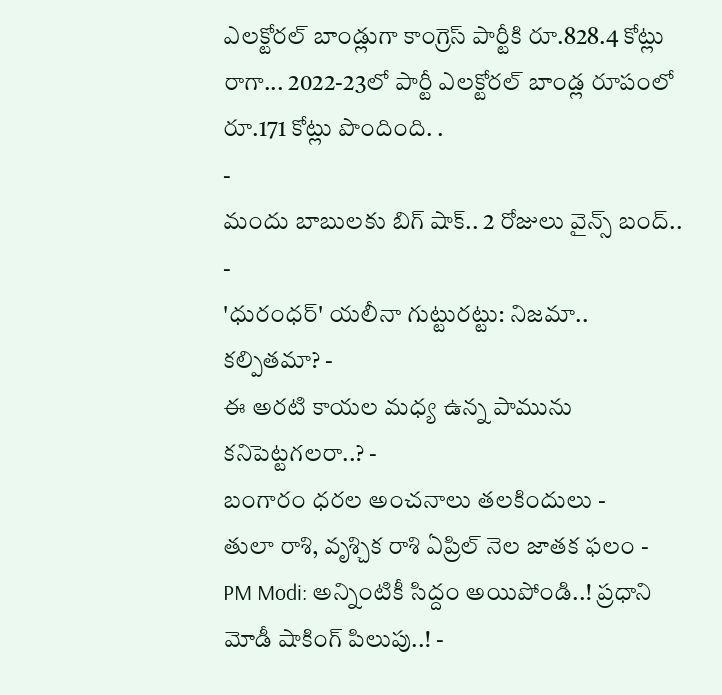ఎలక్టోరల్ బాండ్లుగా కాంగ్రెస్ పార్టీకి రూ.828.4 కోట్లు రాగా... 2022-23లో పార్టీ ఎలక్టోరల్ బాండ్ల రూపంలో రూ.171 కోట్లు పొందింది. .
-
మందు బాబులకు బిగ్ షాక్.. 2 రోజులు వైన్స్ బంద్.. -
'ధురంధర్' యలీనా గుట్టురట్టు: నిజమా.. కల్పితమా? -
ఈ అరటి కాయల మధ్య ఉన్న పామును కనిపెట్టగలరా..? -
బంగారం ధరల అంచనాలు తలకిందులు -
తులా రాశి, వృశ్చిక రాశి ఏప్రిల్ నెల జాతక ఫలం -
PM Modi: అన్నింటికీ సిద్దం అయిపోండి..! ప్రధాని మోడీ షాకింగ్ పిలుపు..! -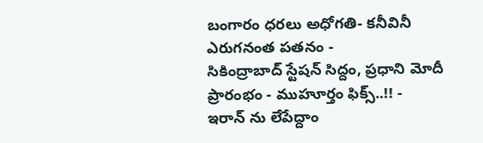బంగారం ధరలు అధోగతి- కనీవినీ ఎరుగనంత పతనం -
సికింద్రాబాద్ స్టేషన్ సిద్దం, ప్రధాని మోదీ ప్రారంభం - ముహూర్తం ఫిక్స్..!! -
ఇరాన్ ను లేపేద్దాం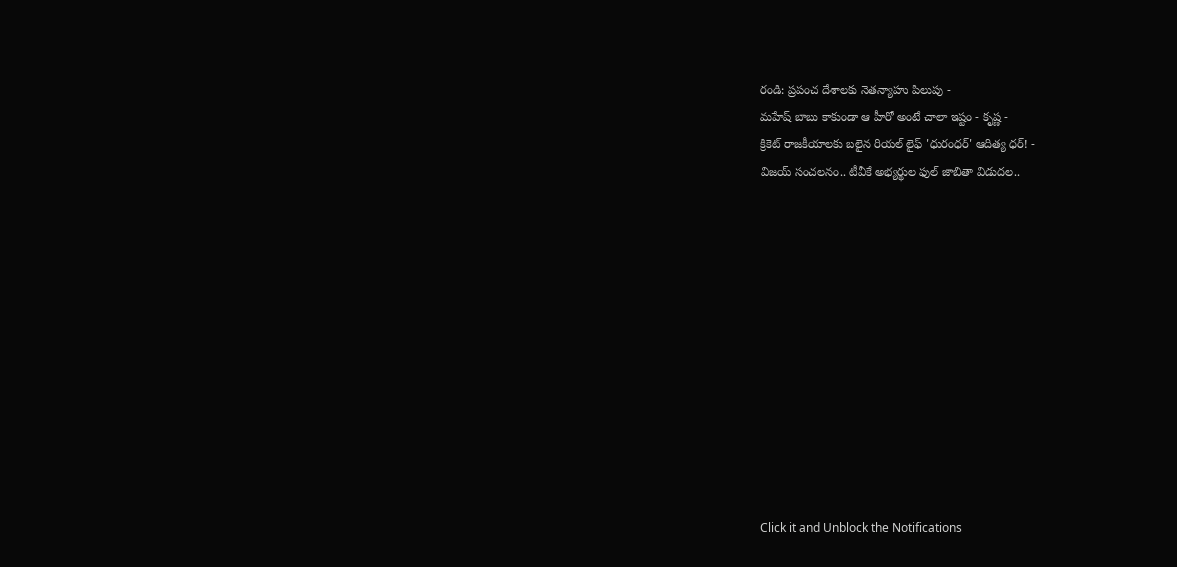రండి: ప్రపంచ దేశాలకు నెతన్యాహు పిలుపు -
మహేష్ బాబు కాకుండా ఆ హీరో అంటే చాలా ఇష్టం - కృష్ణ -
క్రికెట్ రాజకీయాలకు బలైన రియల్ లైఫ్ 'ధురంధర్' ఆదిత్య ధర్! -
విజయ్ సంచలనం.. టీవీకే అభ్యర్థుల ఫుల్ జాబితా విడుదల..












Click it and Unblock the Notifications